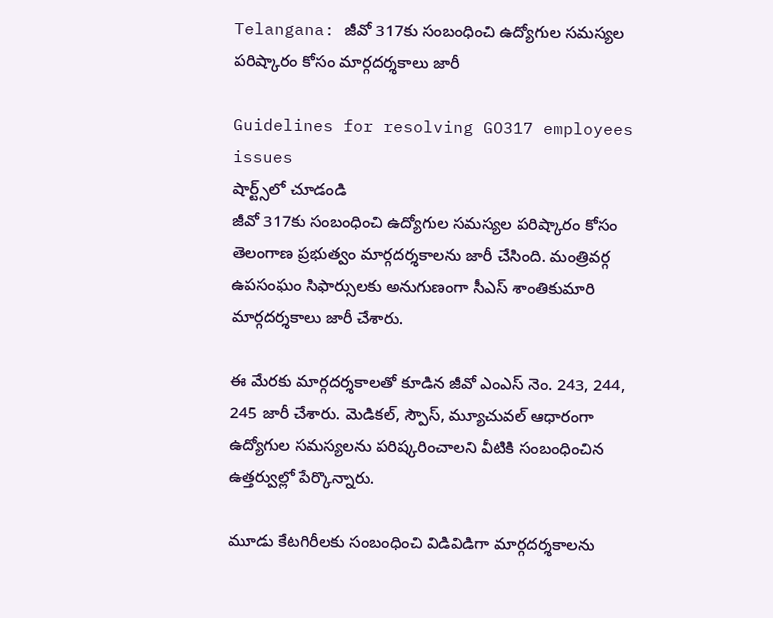Telangana: జీవో 317కు సంబంధించి ఉద్యోగుల సమస్యల పరిష్కారం కోసం మార్గదర్శకాలు జారీ

Guidelines for resolving GO317 employees issues
షార్ట్స్‌లో చూడండి
జీవో 317కు సంబంధించి ఉద్యోగుల సమస్యల పరిష్కారం కోసం తెలంగాణ ప్రభుత్వం మార్గదర్శకాలను జారీ చేసింది. మంత్రివర్గ ఉపసంఘం సిఫార్సులకు అనుగుణంగా సీఎస్ శాంతికుమారి మార్గదర్శకాలు జారీ చేశారు.

ఈ మేరకు మార్గదర్శకాలతో కూడిన జీవో ఎంఎస్ నెం. 243, 244, 245 జారీ చేశారు. మెడికల్, స్పౌస్, మ్యూచువల్ ఆధారంగా ఉద్యోగుల సమస్యలను పరిష్కరించాలని వీటికి సంబంధించిన ఉత్తర్వుల్లో పేర్కొన్నారు.

మూడు కేటగిరీలకు సంబంధించి విడివిడిగా మార్గదర్శకాలను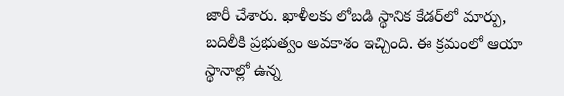జారీ చేశారు. ఖాళీలకు లోబడి స్థానిక కేడర్‌లో మార్పు, బదిలీకి ప్రభుత్వం అవకాశం ఇచ్చింది. ఈ క్రమంలో ఆయా స్థానాల్లో ఉన్న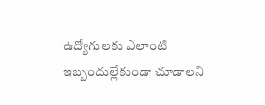ఉద్యోగులకు ఎలాంటి ఇబ్బందుల్లేకుండా చూడాలని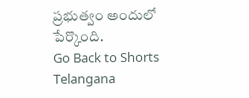ప్రభుత్వం అందులో పేర్కొంది.
Go Back to Shorts
Telangana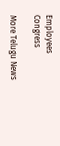Employees
Congress

More Telugu News